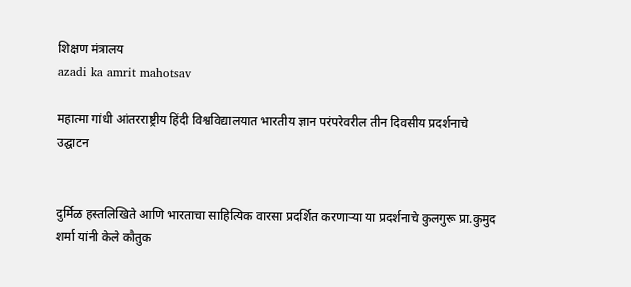शिक्षण मंत्रालय
azadi ka amrit mahotsav

महात्मा गांधी आंतरराष्ट्रीय हिंदी विश्वविद्यालयात भारतीय ज्ञान परंपरेवरील तीन दिवसीय प्रदर्शनाचे उद्घाटन


दुर्मिळ हस्तलिखिते आणि भारताचा साहित्यिक वारसा प्रदर्शित करणाऱ्या या प्रदर्शनाचे कुलगुरू प्रा.कुमुद शर्मा यांनी केले कौतुक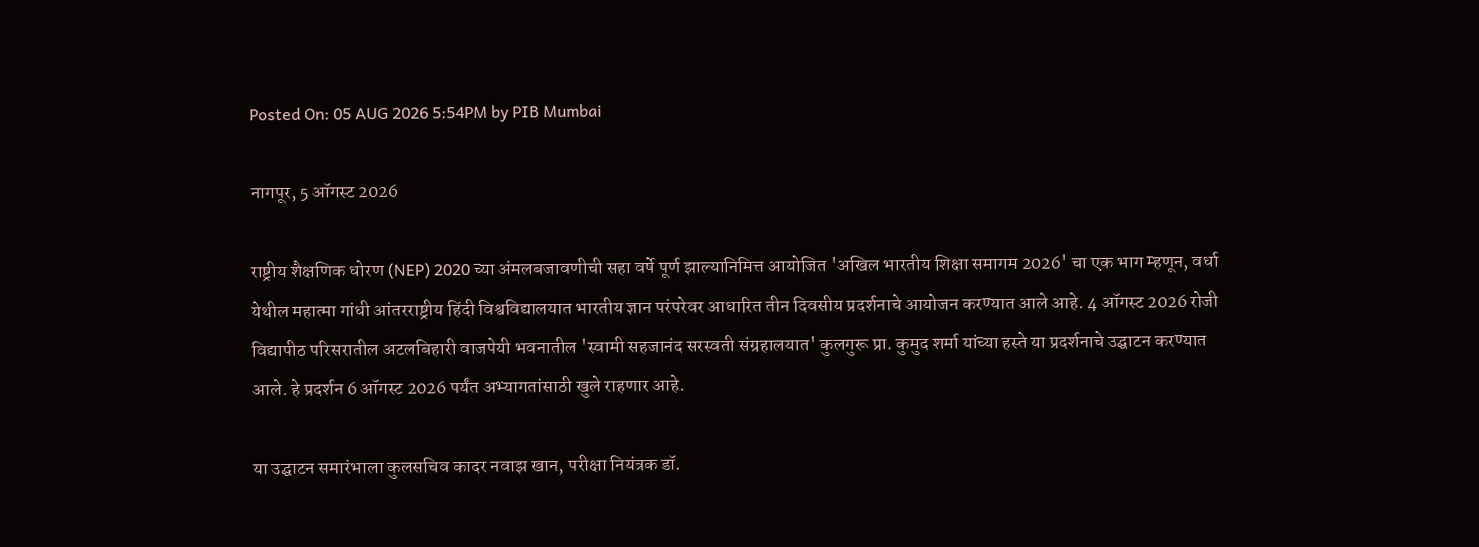Posted On: 05 AUG 2026 5:54PM by PIB Mumbai

नागपूर, 5 ऑगस्ट 2026

राष्ट्रीय शैक्षणिक धोरण (NEP) 2020 च्या अंमलबजावणीची सहा वर्षे पूर्ण झाल्यानिमित्त आयोजित 'अखिल भारतीय शिक्षा समागम 2026' चा एक भाग म्हणून, वर्धा येथील महात्मा गांधी आंतरराष्ट्रीय हिंदी विश्वविद्यालयात भारतीय ज्ञान परंपरेवर आधारित तीन दिवसीय प्रदर्शनाचे आयोजन करण्यात आले आहे. 4 ऑगस्ट 2026 रोजी विद्यापीठ परिसरातील अटलबिहारी वाजपेयी भवनातील 'स्वामी सहजानंद सरस्वती संग्रहालयात' कुलगुरू प्रा. कुमुद शर्मा यांच्या हस्ते या प्रदर्शनाचे उद्घाटन करण्यात आले. हे प्रदर्शन 6 ऑगस्ट 2026 पर्यंत अभ्यागतांसाठी खुले राहणार आहे.

या उद्घाटन समारंभाला कुलसचिव कादर नवाझ खान, परीक्षा नियंत्रक डॉ.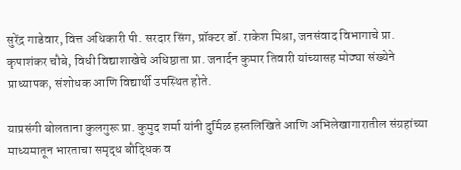सुरेंद्र गाडेवार, वित्त अधिकारी पी. सरदार सिंग, प्रॉक्टर डॉ. राकेश मिश्रा, जनसंवाद विभागाचे प्रा. कृपाशंकर चौबे, विधी विद्याशाखेचे अधिष्ठाता प्रा. जनार्दन कुमार तिवारी यांच्यासह मोठ्या संख्येने प्राध्यापक, संशोधक आणि विद्यार्थी उपस्थित होते.

याप्रसंगी बोलताना कुलगुरू प्रा. कुमुद शर्मा यांनी दुर्मिळ हस्तलिखिते आणि अभिलेखागारातील संग्रहांच्या माध्यमातून भारताचा समृद्ध बौद्धिक व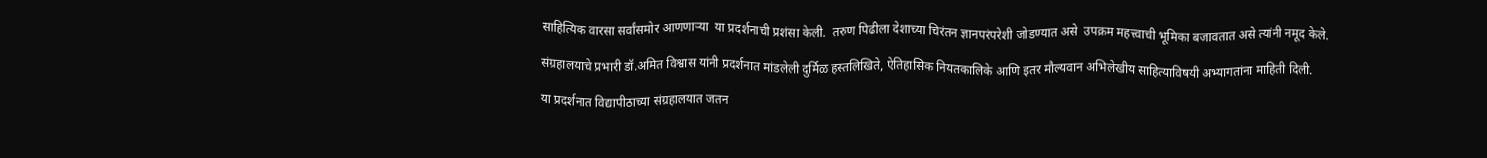साहित्यिक वारसा सर्वांसमोर आणणाऱ्या  या प्रदर्शनाची प्रशंसा केली.  तरुण पिढीला देशाच्या चिरंतन ज्ञानपरंपरेशी जोडण्यात असे  उपक्रम महत्त्वाची भूमिका बजावतात असे त्यांनी नमूद केले.

संग्रहालयाचे प्रभारी डॉ.अमित विश्वास यांनी प्रदर्शनात मांडलेली दुर्मिळ हस्तलिखिते, ऐतिहासिक नियतकालिके आणि इतर मौल्यवान अभिलेखीय साहित्याविषयी अभ्यागतांना माहिती दिली.

या प्रदर्शनात विद्यापीठाच्या संग्रहालयात जतन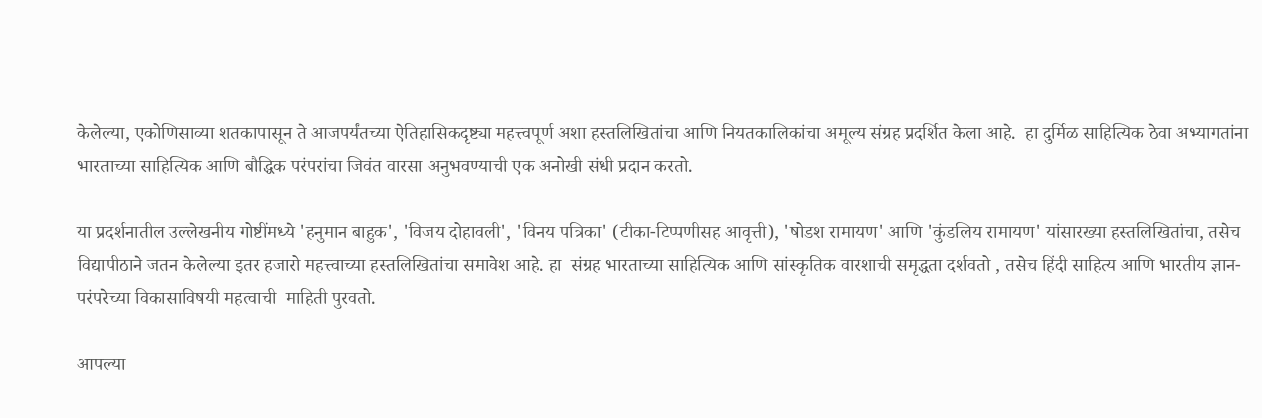केलेल्या, एकोणिसाव्या शतकापासून ते आजपर्यंतच्या ऐतिहासिकदृष्ट्या महत्त्वपूर्ण अशा हस्तलिखितांचा आणि नियतकालिकांचा अमूल्य संग्रह प्रदर्शित केला आहे.  हा दुर्मिळ साहित्यिक ठेवा अभ्यागतांना भारताच्या साहित्यिक आणि बौद्धिक परंपरांचा जिवंत वारसा अनुभवण्याची एक अनोखी संधी प्रदान करतो.

या प्रदर्शनातील उल्लेखनीय गोष्टींमध्ये 'हनुमान बाहुक', 'विजय दोहावली', 'विनय पत्रिका' (टीका-टिप्पणीसह आवृत्ती), 'षोडश रामायण' आणि 'कुंडलिय रामायण' यांसारख्या हस्तलिखितांचा, तसेच विद्यापीठाने जतन केलेल्या इतर हजारो महत्त्वाच्या हस्तलिखितांचा समावेश आहे. हा  संग्रह भारताच्या साहित्यिक आणि सांस्कृतिक वारशाची समृद्धता दर्शवतो , तसेच हिंदी साहित्य आणि भारतीय ज्ञान-परंपरेच्या विकासाविषयी महत्वाची  माहिती पुरवतो.

आपल्या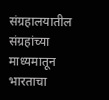संग्रहालयातील संग्रहांच्या माध्यमातून भारताचा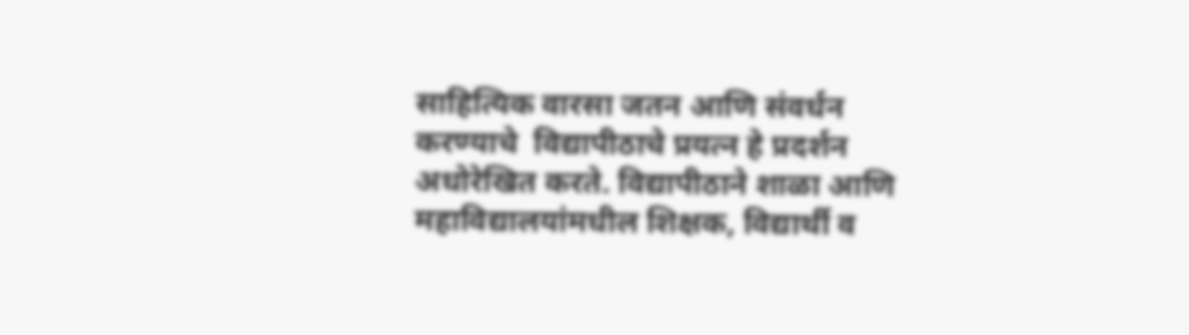साहित्यिक वारसा जतन आणि संवर्धन करण्याचे  विद्यापीठाचे प्रयत्न हे प्रदर्शन अधोरेखित करते. विद्यापीठाने शाळा आणि महाविद्यालयांमधील शिक्षक, विद्यार्थी व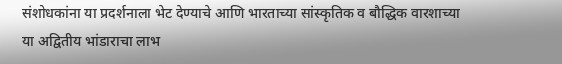संशोधकांना या प्रदर्शनाला भेट देण्याचे आणि भारताच्या सांस्कृतिक व बौद्धिक वारशाच्या या अद्वितीय भांडाराचा लाभ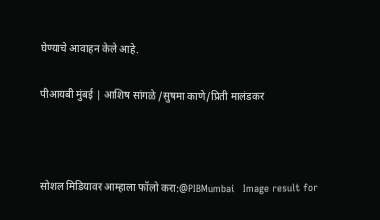घेण्याचे आवाहन केले आहे.

पीआयबी मुंबई | आशिष सांगळे /सुषमा काणे/प्रिती मालंडकर



सोशल मिडियावर आम्हाला फॉलो करा:@PIBMumbai   Image result for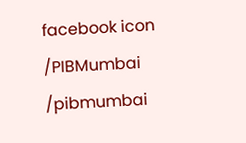facebook icon /PIBMumbai    /pibmumbai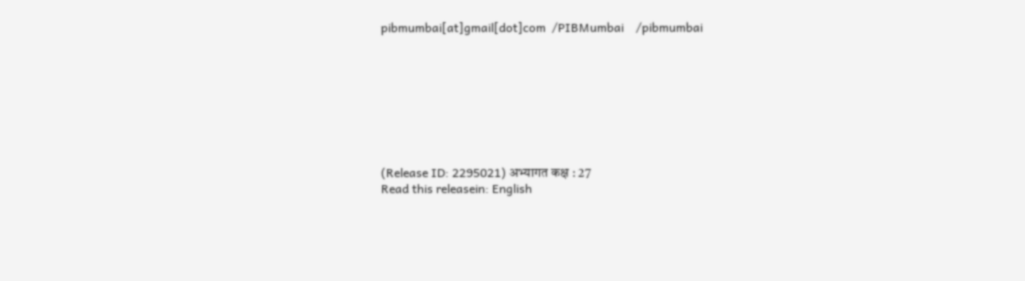pibmumbai[at]gmail[dot]com  /PIBMumbai    /pibmumbai








(Release ID: 2295021) अभ्यागत कक्ष : 27
Read this releasein: English